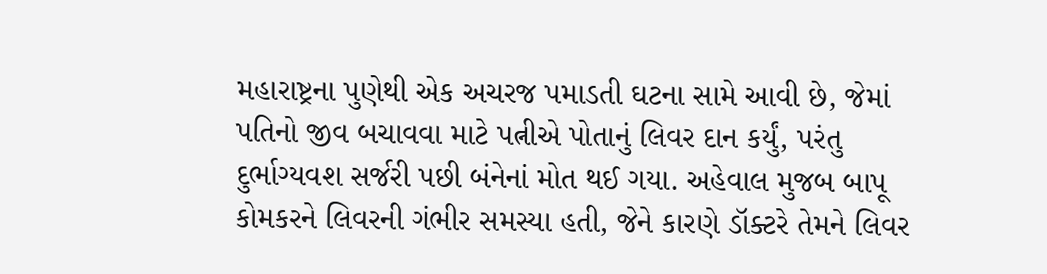મહારાષ્ટ્રના પુણેથી એક અચરજ પમાડતી ઘટના સામે આવી છે, જેમાં પતિનો જીવ બચાવવા માટે પત્નીએ પોતાનું લિવર દાન કર્યું, પરંતુ દુર્ભાગ્યવશ સર્જરી પછી બંનેનાં મોત થઈ ગયા. અહેવાલ મુજબ બાપૂ કોમકરને લિવરની ગંભીર સમસ્યા હતી, જેને કારણે ડૉક્ટરે તેમને લિવર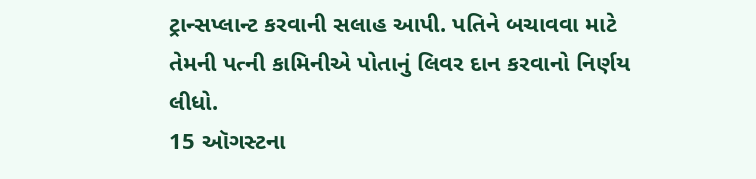ટ્રાન્સપ્લાન્ટ કરવાની સલાહ આપી. પતિને બચાવવા માટે તેમની પત્ની કામિનીએ પોતાનું લિવર દાન કરવાનો નિર્ણય લીધો.
15 ઑગસ્ટના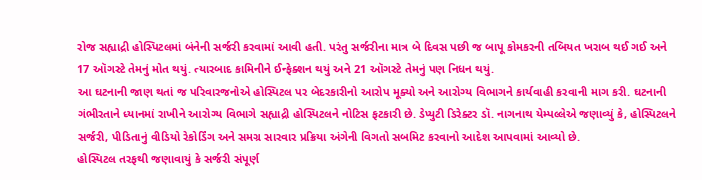રોજ સહ્યાદ્રી હોસ્પિટલમાં બંનેની સર્જરી કરવામાં આવી હતી. પરંતુ સર્જરીના માત્ર બે દિવસ પછી જ બાપૂ કોમકરની તબિયત ખરાબ થઈ ગઈ અને 17 ઑગસ્ટે તેમનું મોત થયું. ત્યારબાદ કામિનીને ઈન્ફેક્શન થયું અને 21 ઑગસ્ટે તેમનું પણ નિધન થયું.
આ ઘટનાની જાણ થતાં જ પરિવારજનોએ હોસ્પિટલ પર બેદરકારીનો આરોપ મૂક્યો અને આરોગ્ય વિભાગને કાર્યવાહી કરવાની માગ કરી. ઘટનાની ગંભીરતાને ધ્યાનમાં રાખીને આરોગ્ય વિભાગે સહ્યાદ્રી હોસ્પિટલને નોટિસ ફટકારી છે. ડેપ્યુટી ડિરેક્ટર ડૉ. નાગનાથ યેમ્પલ્લેએ જણાવ્યું કે, હોસ્પિટલને સર્જરી, પીડિતાનું વીડિયો રેકોર્ડિંગ અને સમગ્ર સારવાર પ્રક્રિયા અંગેની વિગતો સબમિટ કરવાનો આદેશ આપવામાં આવ્યો છે.
હોસ્પિટલ તરફથી જણાવાયું કે સર્જરી સંપૂર્ણ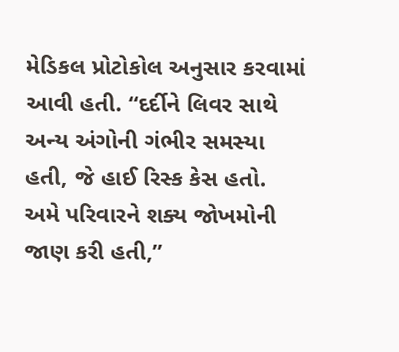મેડિકલ પ્રોટોકોલ અનુસાર કરવામાં આવી હતી. “દર્દીને લિવર સાથે અન્ય અંગોની ગંભીર સમસ્યા હતી, જે હાઈ રિસ્ક કેસ હતો. અમે પરિવારને શક્ય જોખમોની જાણ કરી હતી,”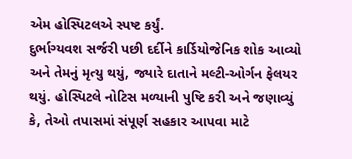એમ હોસ્પિટલએ સ્પષ્ટ કર્યું.
દુર્ભાગ્યવશ સર્જરી પછી દર્દીને કાર્ડિયોજેનિક શોક આવ્યો અને તેમનું મૃત્યુ થયું, જ્યારે દાતાને મલ્ટી-ઓર્ગન ફેલયર થયું. હોસ્પિટલે નોટિસ મળ્યાની પુષ્ટિ કરી અને જણાવ્યું કે, તેઓ તપાસમાં સંપૂર્ણ સહકાર આપવા માટે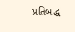પ્રતિબદ્ધ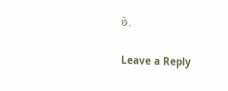છે.

Leave a Reply